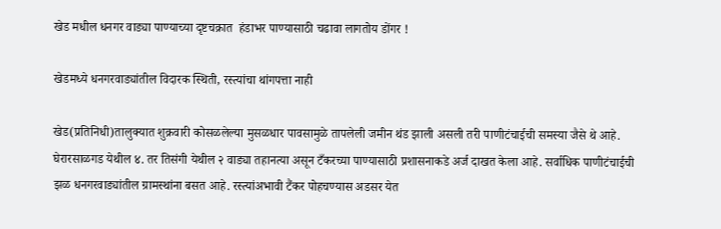खेड मधील धनगर वाड्या पाण्याच्या दृष्टचक्रात  हंडाभर पाण्यासाठी चढावा लागतोय डोंगर !

खेडमध्ये धनगरवाड्यांतील विदारक स्थिती, रस्त्यांचा थांगपत्ता नाही

खेड(प्रतिनिधी)तालुक्यात शुक्रवारी कोसळलेल्या मुसळधार पावसामुळे तापलेली जमीन थंड झाली असली तरी पाणीटंचाईची समस्या जैसे थे आहे. घेरारसाळगड येथील ४. तर तिसंगी येथील २ वाड्या तहानत्या असून टँकरच्या पाण्यासाठी प्रशासनाकडे अर्ज दाखत केला आहे. सर्वाधिक पाणीटंचाईची झळ धनगरवाड्यांतील ग्रामस्थांना बसत आहे. रस्त्यांअभावी टैंकर पोहचण्यास अडसर येत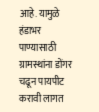आहे. यामुळे हंडाभर पाण्यासाठी ग्रामस्थांना डोंगर चढून पायपीट करावी लागत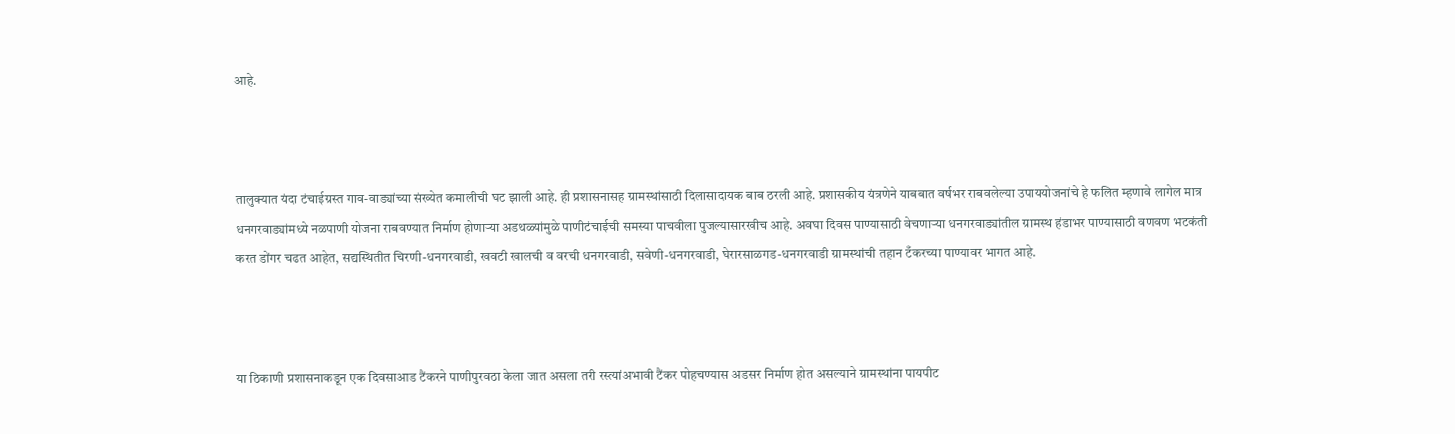आहे.



तालुक्यात यंदा टंचाईग्रस्त गाव-वाड्यांच्या संख्येत कमालीची घट झाली आहे. ही प्रशासनासह ग्रामस्थांसाठी दिलासादायक बाब ठरली आहे. प्रशासकीय यंत्रणेने याबबात वर्षभर राबवलेल्या उपाययोजनांचे हे फलित म्हणावे लागेल मात्र धनगरवाड्यांमध्ये नळपाणी योजना राबवण्यात निर्माण होणाऱ्या अडथळ्यांमुळे पाणीटंचाईची समस्या पाचवीला पुजल्यासारखीच आहे. अवघा दिवस पाण्यासाठी वेचणाऱ्या धनगरवाड्यांतील ग्रामस्थ हंडाभर पाण्यासाठी वणवण भटकंती करत डोंगर चढत आहेत, सद्यस्थितीत चिरणी-धनगरवाडी, खवटी खालची व वरची धनगरवाडी, सवेणी-धनगरवाडी, घेरारसाळगड-धनगरवाडी ग्रामस्थांची तहान टँकरच्या पाण्यावर भागत आहे.



या ठिकाणी प्रशासनाकडून एक दिवसाआड टैंकरने पाणीपुरवठा केला जात असला तरी रस्त्यांअभावी टैंकर पोहचण्यास अडसर निर्माण होत असल्याने ग्रामस्थांना पायपीट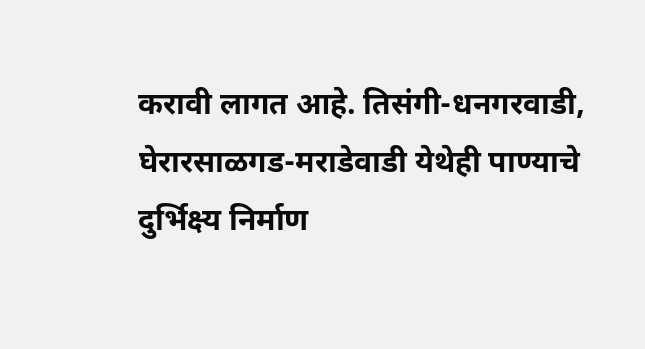करावी लागत आहे. तिसंगी-धनगरवाडी, घेरारसाळगड-मराडेवाडी येथेही पाण्याचे दुर्भिक्ष्य निर्माण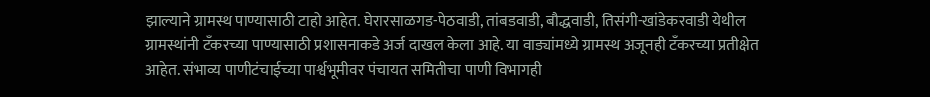झाल्याने ग्रामस्थ पाण्यासाठी टाहो आहेत. घेरारसाळगड-पेठवाडी, तांबडवाडी, बौद्धवाडी, तिसंगी-खांडेकरवाडी येथील ग्रामस्थांनी टँकरच्या पाण्यासाठी प्रशासनाकडे अर्ज दाखल केला आहे. या वाड्यांमध्ये ग्रामस्थ अजूनही टँकरच्या प्रतीक्षेत आहेत. संभाव्य पाणीटंचाईच्या पार्श्वभूमीवर पंचायत समितीचा पाणी विभागही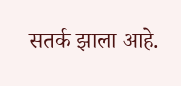सतर्क झाला आहे.